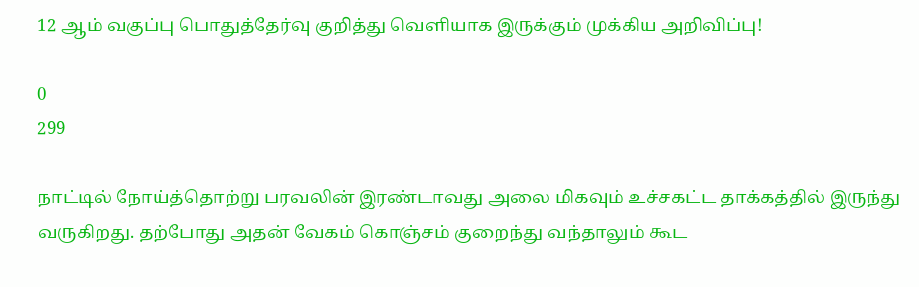12 ஆம் வகுப்பு பொதுத்தேர்வு குறித்து வெளியாக இருக்கும் முக்கிய அறிவிப்பு!

0
299

நாட்டில் நோய்த்தொற்று பரவலின் இரண்டாவது அலை மிகவும் உச்சகட்ட தாக்கத்தில் இருந்து வருகிறது. தற்போது அதன் வேகம் கொஞ்சம் குறைந்து வந்தாலும் கூட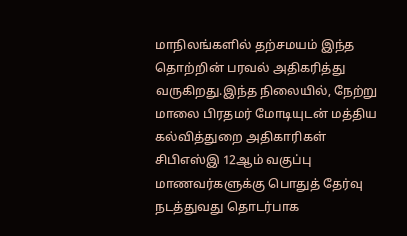மாநிலங்களில் தற்சமயம் இந்த தொற்றின் பரவல் அதிகரித்து வருகிறது.இந்த நிலையில், நேற்று மாலை பிரதமர் மோடியுடன் மத்திய கல்வித்துறை அதிகாரிகள் சிபிஎஸ்இ 12ஆம் வகுப்பு மாணவர்களுக்கு பொதுத் தேர்வு நடத்துவது தொடர்பாக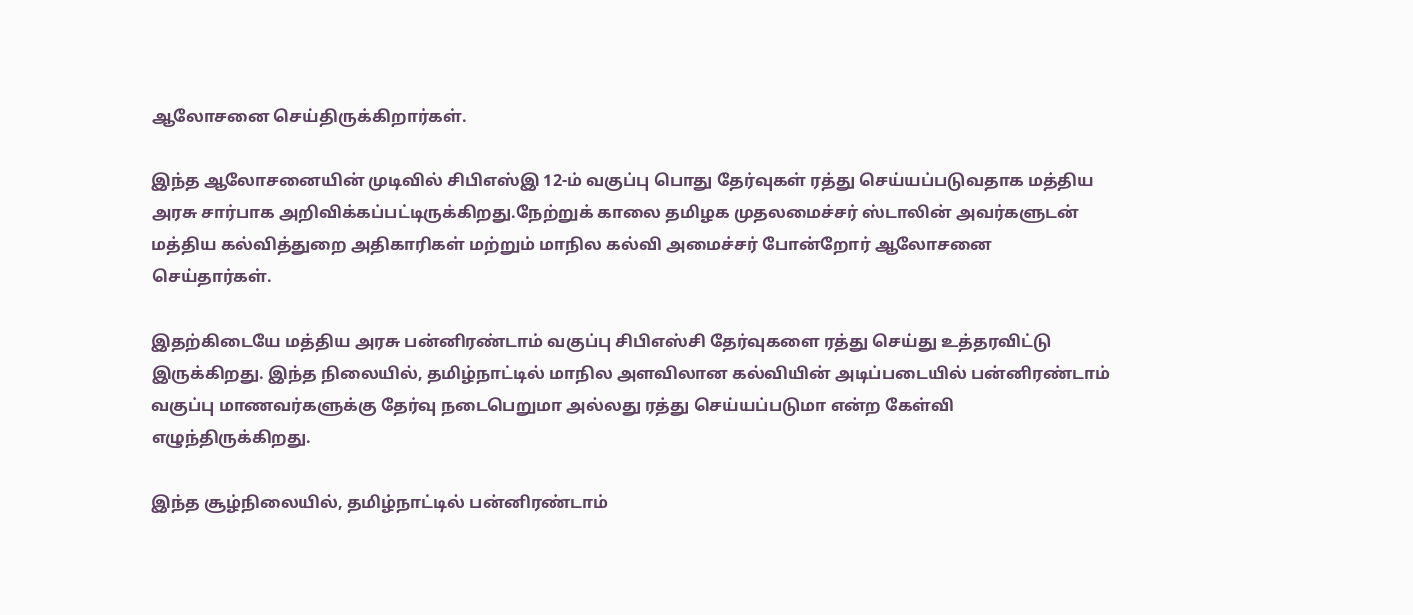ஆலோசனை செய்திருக்கிறார்கள்.

இந்த ஆலோசனையின் முடிவில் சிபிஎஸ்இ 12-ம் வகுப்பு பொது தேர்வுகள் ரத்து செய்யப்படுவதாக மத்திய அரசு சார்பாக அறிவிக்கப்பட்டிருக்கிறது.நேற்றுக் காலை தமிழக முதலமைச்சர் ஸ்டாலின் அவர்களுடன் மத்திய கல்வித்துறை அதிகாரிகள் மற்றும் மாநில கல்வி அமைச்சர் போன்றோர் ஆலோசனை செய்தார்கள்.

இதற்கிடையே மத்திய அரசு பன்னிரண்டாம் வகுப்பு சிபிஎஸ்சி தேர்வுகளை ரத்து செய்து உத்தரவிட்டு இருக்கிறது. இந்த நிலையில், தமிழ்நாட்டில் மாநில அளவிலான கல்வியின் அடிப்படையில் பன்னிரண்டாம் வகுப்பு மாணவர்களுக்கு தேர்வு நடைபெறுமா அல்லது ரத்து செய்யப்படுமா என்ற கேள்வி எழுந்திருக்கிறது.

இந்த சூழ்நிலையில், தமிழ்நாட்டில் பன்னிரண்டாம்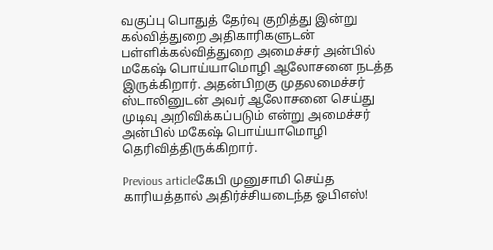வகுப்பு பொதுத் தேர்வு குறித்து இன்று கல்வித்துறை அதிகாரிகளுடன் பள்ளிக்கல்வித்துறை அமைச்சர் அன்பில் மகேஷ் பொய்யாமொழி ஆலோசனை நடத்த இருக்கிறார். அதன்பிறகு முதலமைச்சர் ஸ்டாலினுடன் அவர் ஆலோசனை செய்து முடிவு அறிவிக்கப்படும் என்று அமைச்சர் அன்பில் மகேஷ் பொய்யாமொழி தெரிவித்திருக்கிறார்.

Previous articleகேபி முனுசாமி செய்த காரியத்தால் அதிர்ச்சியடைந்த ஓபிஎஸ்!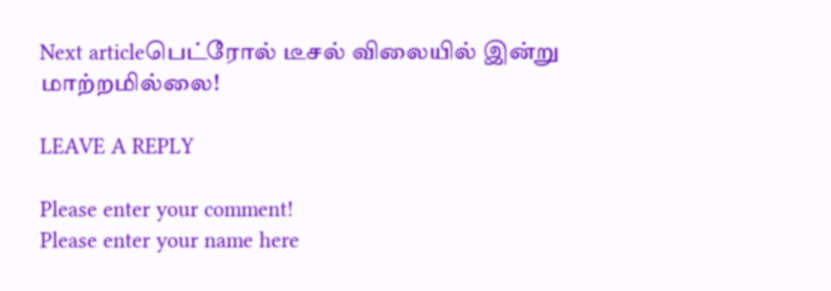Next articleபெட்ரோல் டீசல் விலையில் இன்று மாற்றமில்லை!

LEAVE A REPLY

Please enter your comment!
Please enter your name here